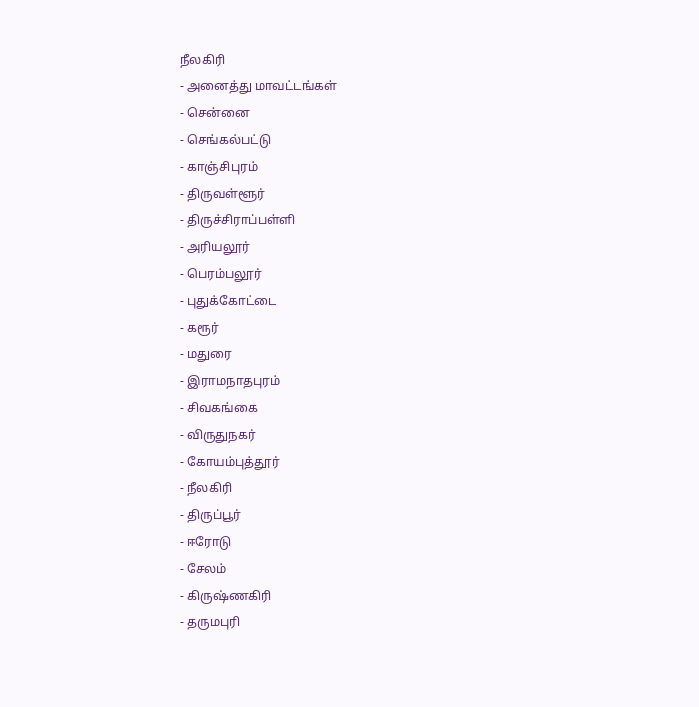நீலகிரி
- அனைத்து மாவட்டங்கள்
- சென்னை
- செங்கல்பட்டு
- காஞ்சிபுரம்
- திருவள்ளூர்
- திருச்சிராப்பள்ளி
- அரியலூர்
- பெரம்பலூர்
- புதுக்கோட்டை
- கரூர்
- மதுரை
- இராமநாதபுரம்
- சிவகங்கை
- விருதுநகர்
- கோயம்புத்தூர்
- நீலகிரி
- திருப்பூர்
- ஈரோடு
- சேலம்
- கிருஷ்ணகிரி
- தருமபுரி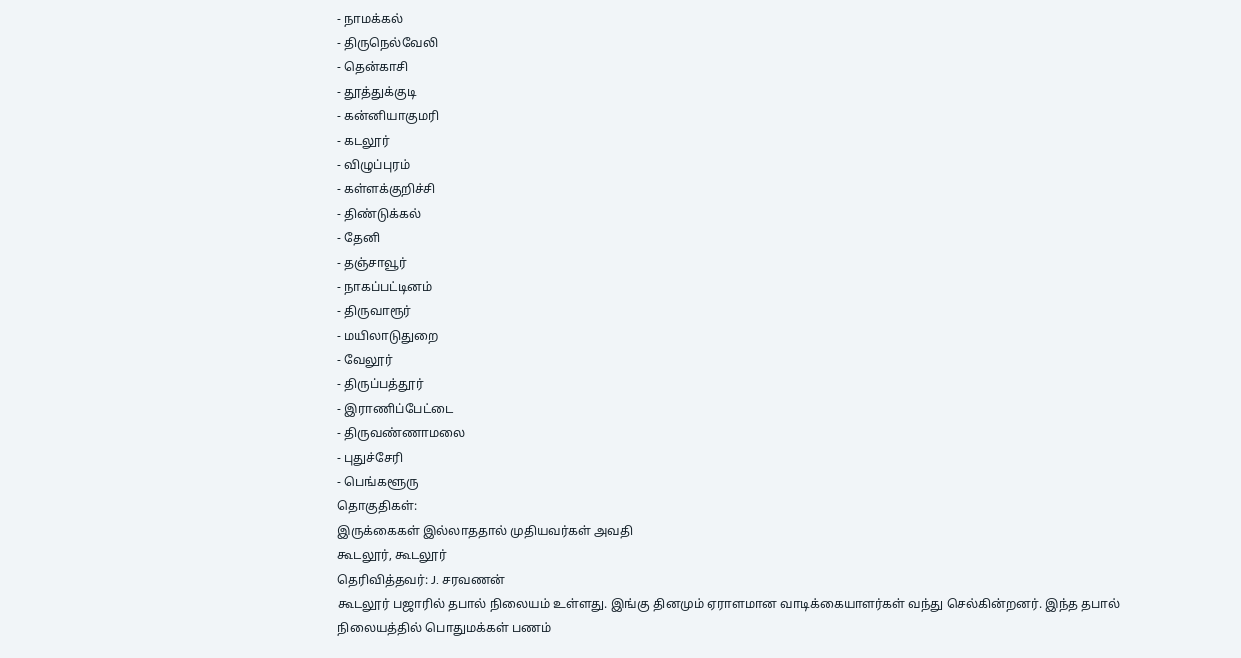- நாமக்கல்
- திருநெல்வேலி
- தென்காசி
- தூத்துக்குடி
- கன்னியாகுமரி
- கடலூர்
- விழுப்புரம்
- கள்ளக்குறிச்சி
- திண்டுக்கல்
- தேனி
- தஞ்சாவூர்
- நாகப்பட்டினம்
- திருவாரூர்
- மயிலாடுதுறை
- வேலூர்
- திருப்பத்தூர்
- இராணிப்பேட்டை
- திருவண்ணாமலை
- புதுச்சேரி
- பெங்களூரு
தொகுதிகள்:
இருக்கைகள் இல்லாததால் முதியவர்கள் அவதி
கூடலூர், கூடலூர்
தெரிவித்தவர்: J. சரவணன்
கூடலூர் பஜாரில் தபால் நிலையம் உள்ளது. இங்கு தினமும் ஏராளமான வாடிக்கையாளர்கள் வந்து செல்கின்றனர். இந்த தபால் நிலையத்தில் பொதுமக்கள் பணம்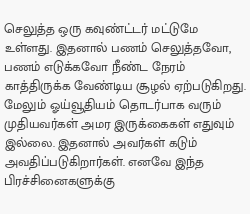செலுத்த ஒரு கவுண்ட்டர் மட்டுமே உள்ளது. இதனால் பணம் செலுத்தவோ, பணம் எடுக்கவோ நீண்ட நேரம் காத்திருக்க வேண்டிய சூழல் ஏற்படுகிறது. மேலும் ஓய்வூதியம் தொடர்பாக வரும் முதியவர்கள் அமர இருக்கைகள் எதுவும் இல்லை. இதனால் அவர்கள் கடும் அவதிப்படுகிறார்கள். எனவே இந்த பிரச்சினைகளுக்கு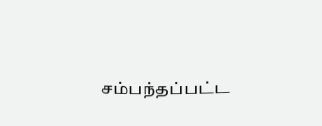சம்பந்தப்பட்ட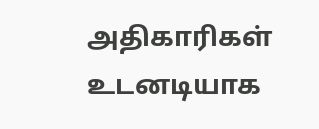அதிகாரிகள் உடனடியாக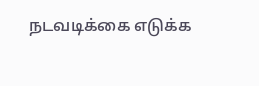நடவடிக்கை எடுக்க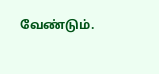வேண்டும்.